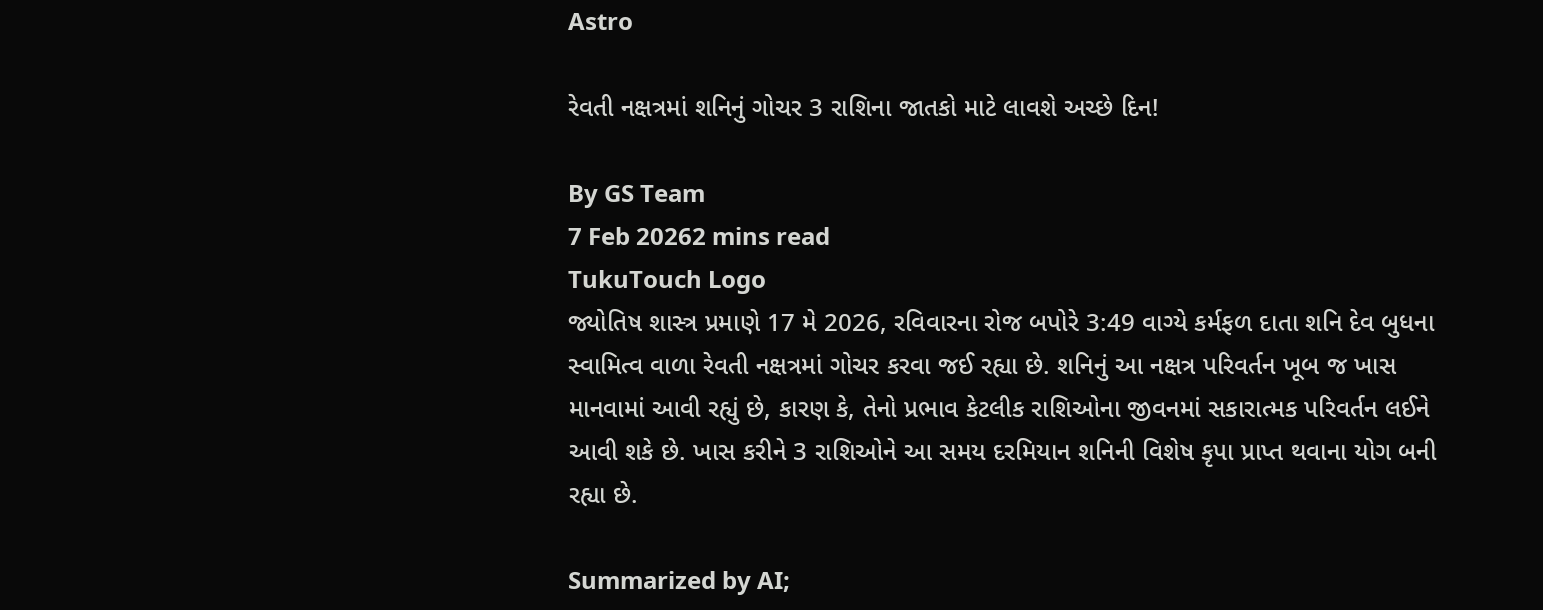Astro

રેવતી નક્ષત્રમાં શનિનું ગોચર 3 રાશિના જાતકો માટે લાવશે અચ્છે દિન!

By GS Team
7 Feb 20262 mins read
TukuTouch Logo
જ્યોતિષ શાસ્ત્ર પ્રમાણે 17 મે 2026, રવિવારના રોજ બપોરે 3:49 વાગ્યે કર્મફળ દાતા શનિ દેવ બુધના સ્વામિત્વ વાળા રેવતી નક્ષત્રમાં ગોચર કરવા જઈ રહ્યા છે. શનિનું આ નક્ષત્ર પરિવર્તન ખૂબ જ ખાસ માનવામાં આવી રહ્યું છે, કારણ કે, તેનો પ્રભાવ કેટલીક રાશિઓના જીવનમાં સકારાત્મક પરિવર્તન લઈને આવી શકે છે. ખાસ કરીને 3 રાશિઓને આ સમય દરમિયાન શનિની વિશેષ કૃપા પ્રાપ્ત થવાના યોગ બની રહ્યા છે.

Summarized by AI;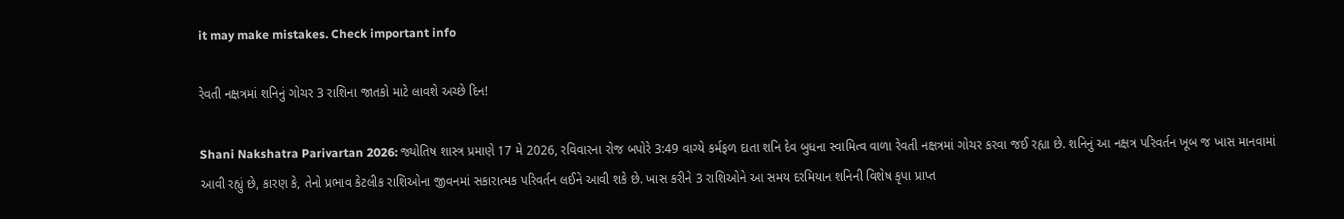it may make mistakes. Check important info

રેવતી નક્ષત્રમાં શનિનું ગોચર 3 રાશિના જાતકો માટે લાવશે અચ્છે દિન!

Shani Nakshatra Parivartan 2026: જ્યોતિષ શાસ્ત્ર પ્રમાણે 17 મે 2026, રવિવારના રોજ બપોરે 3:49 વાગ્યે કર્મફળ દાતા શનિ દેવ બુધના સ્વામિત્વ વાળા રેવતી નક્ષત્રમાં ગોચર કરવા જઈ રહ્યા છે. શનિનું આ નક્ષત્ર પરિવર્તન ખૂબ જ ખાસ માનવામાં આવી રહ્યું છે, કારણ કે, તેનો પ્રભાવ કેટલીક રાશિઓના જીવનમાં સકારાત્મક પરિવર્તન લઈને આવી શકે છે. ખાસ કરીને 3 રાશિઓને આ સમય દરમિયાન શનિની વિશેષ કૃપા પ્રાપ્ત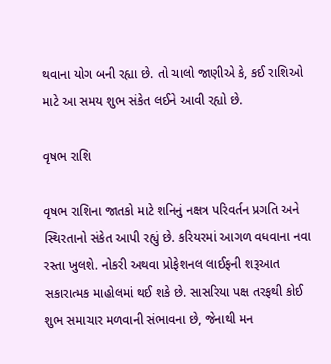થવાના યોગ બની રહ્યા છે. તો ચાલો જાણીએ કે, કઈ રાશિઓ માટે આ સમય શુભ સંકેત લઈને આવી રહ્યો છે.

વૃષભ રાશિ

વૃષભ રાશિના જાતકો માટે શનિનું નક્ષત્ર પરિવર્તન પ્રગતિ અને સ્થિરતાનો સંકેત આપી રહ્યું છે. કરિયરમાં આગળ વધવાના નવા રસ્તા ખુલશે. નોકરી અથવા પ્રોફેશનલ લાઈફની શરૂઆત સકારાત્મક માહોલમાં થઈ શકે છે. સાસરિયા પક્ષ તરફથી કોઈ શુભ સમાચાર મળવાની સંભાવના છે, જેનાથી મન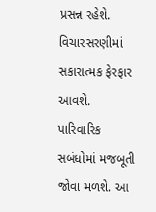પ્રસન્ન રહેશે. વિચારસરણીમાં સકારાત્મક ફેરફાર આવશે. પારિવારિક સબંધોમાં મજબૂતી જોવા મળશે. આ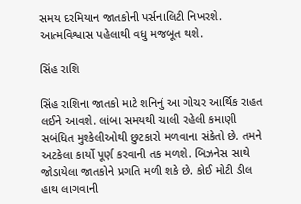સમય દરમિયાન જાતકોની પર્સનાલિટી નિખરશે. આત્મવિશ્વાસ પહેલાથી વધુ મજબૂત થશે.

સિંહ રાશિ

સિંહ રાશિના જાતકો માટે શનિનું આ ગોચર આર્થિક રાહત લઈને આવશે. લાંબા સમયથી ચાલી રહેલી કમાણી સબંધિત મુશ્કેલીઓથી છુટકારો મળવાના સંકેતો છે. તમને અટકેલા કાર્યો પૂર્ણ કરવાની તક મળશે. બિઝનેસ સાથે જોડાયેલા જાતકોને પ્રગતિ મળી શકે છે. કોઈ મોટી ડીલ હાથ લાગવાની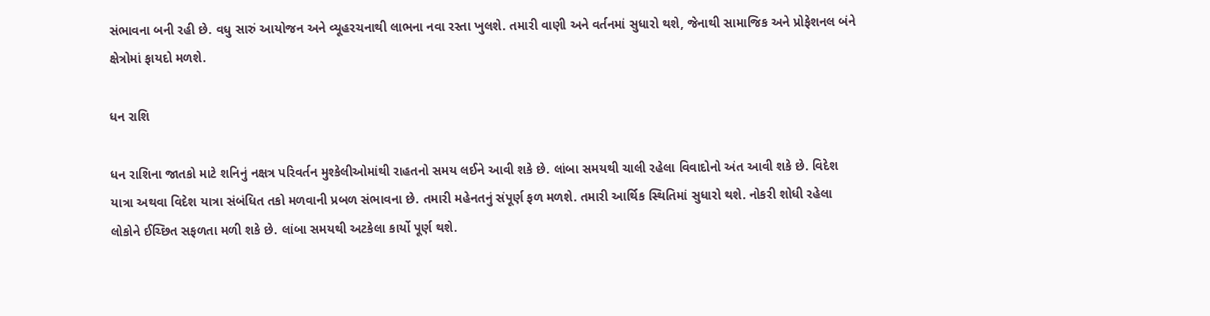સંભાવના બની રહી છે. વધુ સારું આયોજન અને વ્યૂહરચનાથી લાભના નવા રસ્તા ખુલશે. તમારી વાણી અને વર્તનમાં સુધારો થશે, જેનાથી સામાજિક અને પ્રોફેશનલ બંને ક્ષેત્રોમાં ફાયદો મળશે.

ધન રાશિ

ધન રાશિના જાતકો માટે શનિનું નક્ષત્ર પરિવર્તન મુશ્કેલીઓમાંથી રાહતનો સમય લઈને આવી શકે છે. લાંબા સમયથી ચાલી રહેલા વિવાદોનો અંત આવી શકે છે. વિદેશ યાત્રા અથવા વિદેશ યાત્રા સંબંધિત તકો મળવાની પ્રબળ સંભાવના છે. તમારી મહેનતનું સંપૂર્ણ ફળ મળશે. તમારી આર્થિક સ્થિતિમાં સુધારો થશે. નોકરી શોધી રહેલા લોકોને ઈચ્છિત સફળતા મળી શકે છે. લાંબા સમયથી અટકેલા કાર્યો પૂર્ણ થશે.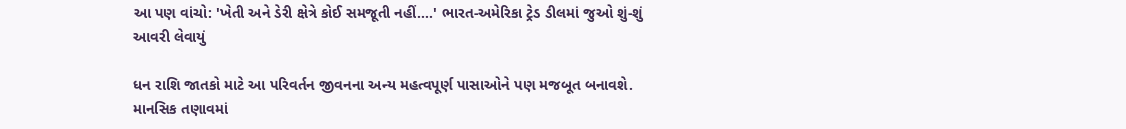આ પણ વાંચો: 'ખેતી અને ડેરી ક્ષેત્રે કોઈ સમજૂતી નહીં....' ભારત-અમેરિકા ટ્રેડ ડીલમાં જુઓ શું-શું આવરી લેવાયું

ધન રાશિ જાતકો માટે આ પરિવર્તન જીવનના અન્ય મહત્વપૂર્ણ પાસાઓને પણ મજબૂત બનાવશે. માનસિક તણાવમાં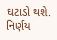ઘટાડો થશે. નિર્ણય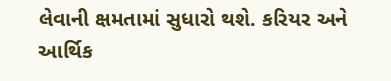લેવાની ક્ષમતામાં સુધારો થશે. કરિયર અને આર્થિક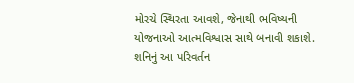મોરચે સ્થિરતા આવશે, જેનાથી ભવિષ્યની યોજનાઓ આત્મવિશ્વાસ સાથે બનાવી શકાશે. શનિનું આ પરિવર્તન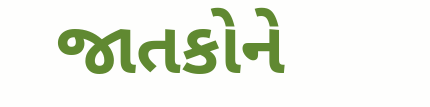જાતકોને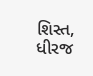શિસ્ત, ધીરજ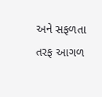અને સફળતા તરફ આગળ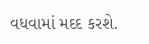વધવામાં મદદ કરશે.